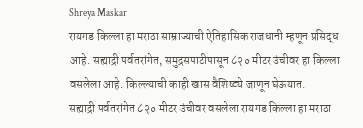Shreya Maskar
रायगड किल्ला हा मराठा साम्राज्याची ऐतिहासिक राजधानी म्हणून प्रसिद्ध आहे. सह्याद्री पर्वतरांगेत, समुद्रसपाटीपासून ८२० मीटर उंचीवर हा किल्ला वसलेला आहे. किल्ल्याची काही खास वैशिष्ट्ये जाणून घेऊयात.
सह्याद्री पर्वतरांगेत ८२० मीटर उंचीवर वसलेला रायगड किल्ला हा मराठा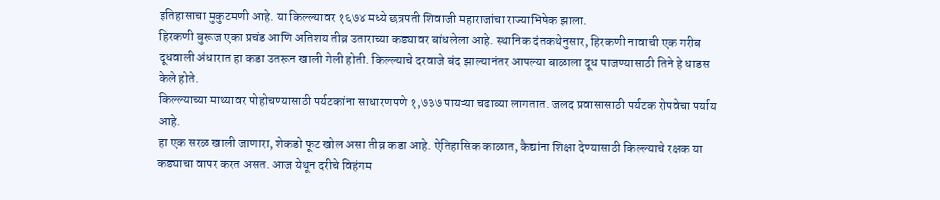इतिहासाचा मुकुटमणी आहे. या किल्ल्यावर १६७४ मध्ये छत्रपती शिवाजी महाराजांचा राज्याभिषेक झाला.
हिरकणी बुरूज एका प्रचंड आणि अतिशय तीव्र उताराच्या कड्यावर बांधलेला आहे. स्थानिक दंतकथेनुसार, हिरकणी नावाची एक गरीब दूधवाली अंधारात हा कडा उतरून खाली गेली होती. किल्ल्याचे दरवाजे बंद झाल्यानंतर आपल्या बाळाला दूध पाजण्यासाठी तिने हे धाडस केले होते.
किल्ल्याच्या माथ्यावर पोहोचण्यासाठी पर्यटकांना साधारणपणे १,७३७ पायऱ्या चढाव्या लागतात. जलद प्रवासासाठी पर्यटक रोपवेचा पर्याय आहे.
हा एक सरळ खाली जाणारा, शेकडो फूट खोल असा तीव्र कडा आहे. ऐतिहासिक काळात, कैद्यांना शिक्षा देण्यासाठी किल्ल्याचे रक्षक या कड्याचा वापर करत असत. आज येथून दरीचे विहंगम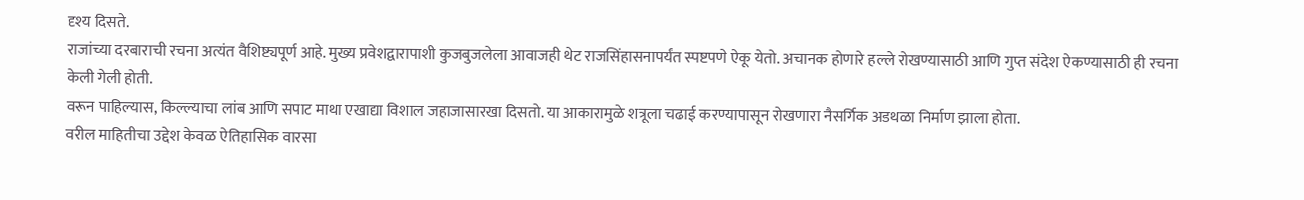दृश्य दिसते.
राजांच्या दरबाराची रचना अत्यंत वैशिष्ट्यपूर्ण आहे. मुख्य प्रवेशद्वारापाशी कुजबुजलेला आवाजही थेट राजसिंहासनापर्यंत स्पष्टपणे ऐकू येतो. अचानक होणारे हल्ले रोखण्यासाठी आणि गुप्त संदेश ऐकण्यासाठी ही रचना केली गेली होती.
वरून पाहिल्यास, किल्ल्याचा लांब आणि सपाट माथा एखाद्या विशाल जहाजासारखा दिसतो. या आकारामुळे शत्रूला चढाई करण्यापासून रोखणारा नैसर्गिक अडथळा निर्माण झाला होता.
वरील माहितीचा उद्देश केवळ ऐतिहासिक वारसा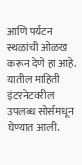आणि पर्यटन स्थळांची ओळख करून देणे हा आहे. यातील माहिती इंटरनेटवरील उपलब्ध सोर्समधून घेण्यात आली.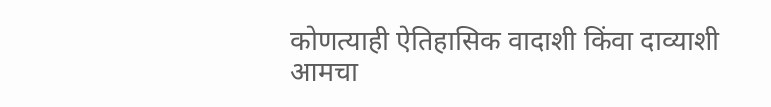कोणत्याही ऐतिहासिक वादाशी किंवा दाव्याशी आमचा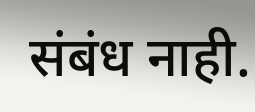संबंध नाही.